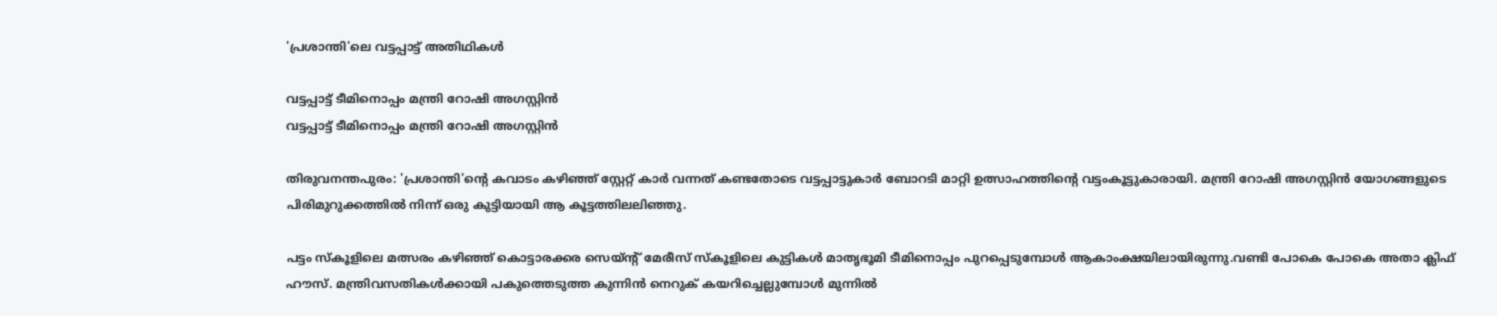'പ്രശാന്തി'ലെ വട്ടപ്പാട്ട് അതിഥികള്‍

വട്ടപ്പാട്ട് ടീമിനൊപ്പം മന്ത്രി റോഷി അഗസ്റ്റിന്‍
വട്ടപ്പാട്ട് ടീമിനൊപ്പം മന്ത്രി റോഷി അഗസ്റ്റിന്‍

തിരുവനന്തപുരം: 'പ്രശാന്തി'ന്റെ കവാടം കഴിഞ്ഞ് സ്റ്റേറ്റ് കാര്‍ വന്നത് കണ്ടതോടെ വട്ടപ്പാട്ടുകാര്‍ ബോറടി മാറ്റി ഉത്സാഹത്തിന്റെ വട്ടംകൂട്ടുകാരായി. മന്ത്രി റോഷി അഗസ്റ്റിന്‍ യോഗങ്ങളുടെ പിരിമുറുക്കത്തില്‍ നിന്ന് ഒരു കുട്ടിയായി ആ കൂട്ടത്തിലലിഞ്ഞു.

പട്ടം സ്‌കൂളിലെ മത്സരം കഴിഞ്ഞ് കൊട്ടാരക്കര സെയ്ന്റ് മേരീസ് സ്‌കൂളിലെ കുട്ടികള്‍ മാതൃഭൂമി ടീമിനൊപ്പം പുറപ്പെടുമ്പോള്‍ ആകാംക്ഷയിലായിരുന്നു.വണ്ടി പോകെ പോകെ അതാ ക്ലിഫ് ഹൗസ്. മന്ത്രിവസതികള്‍ക്കായി പകുത്തെടുത്ത കുന്നിന്‍ നെറുക് കയറിച്ചെല്ലുമ്പോള്‍ മുന്നില്‍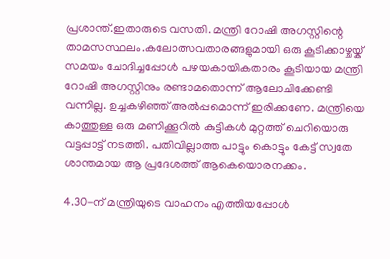പ്രശാന്ത്.ഇതാരുടെ വസതി. മന്ത്രി റോഷി അഗസ്റ്റിന്റെ താമസസ്ഥലം.കലോത്സവതാരങ്ങളുമായി ഒരു കൂടിക്കാഴ്ചയ്ക്  സമയം ചോദിച്ചപ്പോള്‍ പഴയകായികതാരം കൂടിയായ മന്ത്രി റോഷി അഗസ്റ്റിനും രണ്ടാമതൊന്ന് ആലോചിക്കേണ്ടി വന്നില്ല. ഉച്ചകഴിഞ്ഞ് അല്‍പ്പമൊന്ന് ഇരിക്കണേ. മന്ത്രിയെ കാത്തുള്ള ഒരു മണിക്കൂറില്‍ കുട്ടികള്‍ മുറ്റത്ത് ചെറിയൊരു വട്ടപ്പാട്ട് നടത്തി. പതിവില്ലാത്ത പാട്ടും കൊട്ടും കേട്ട് സ്വതേ ശാന്തമായ ആ പ്രദേശത്ത് ആകെയൊരനക്കം.

4.30-ന് മന്ത്രിയുടെ വാഹനം എത്തിയപ്പോള്‍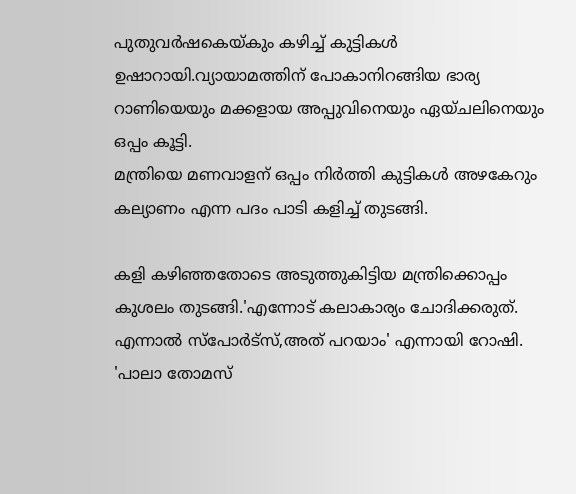പുതുവര്‍ഷകെയ്കും കഴിച്ച് കുട്ടികള്‍ ഉഷാറായി.വ്യായാമത്തിന് പോകാനിറങ്ങിയ ഭാര്യ റാണിയെയും മക്കളായ അപ്പുവിനെയും ഏയ്ചലിനെയും ഒപ്പം കൂട്ടി.
മന്ത്രിയെ മണവാളന് ഒപ്പം നിര്‍ത്തി കുട്ടികള്‍ അഴകേറും കല്യാണം എന്ന പദം പാടി കളിച്ച് തുടങ്ങി.

കളി കഴിഞ്ഞതോടെ അടുത്തുകിട്ടിയ മന്ത്രിക്കൊപ്പം കുശലം തുടങ്ങി.'എന്നോട് കലാകാര്യം ചോദിക്കരുത്. എന്നാല്‍ സ്‌പോര്‍ട്‌സ്,അത് പറയാം' എന്നായി റോഷി. 'പാലാ തോമസ്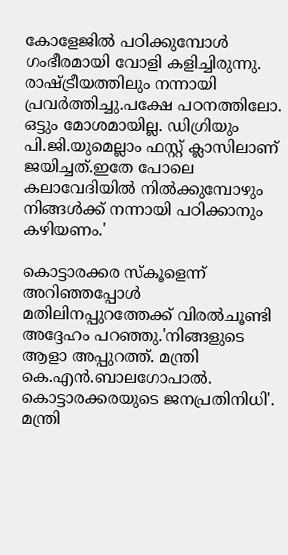കോളേജില്‍ പഠിക്കുമ്പോള്‍ ഗംഭീരമായി വോളി കളിച്ചിരുന്നു. രാഷ്ട്രീയത്തിലും നന്നായി പ്രവര്‍ത്തിച്ചു.പക്ഷേ പഠനത്തിലോ. ഒട്ടും മോശമായില്ല. ഡിഗ്രിയും പി.ജി.യുമെല്ലാം ഫസ്റ്റ് ക്ലാസിലാണ് ജയിച്ചത്.ഇതേ പോലെ കലാവേദിയില്‍ നില്‍ക്കുമ്പോഴും നിങ്ങള്‍ക്ക് നന്നായി പഠിക്കാനും കഴിയണം.'

കൊട്ടാരക്കര സ്‌കൂളെന്ന് അറിഞ്ഞപ്പോള്‍ മതിലിനപ്പുറത്തേക്ക് വിരല്‍ചൂണ്ടി അദ്ദേഹം പറഞ്ഞു.'നിങ്ങളുടെ ആളാ അപ്പുറത്ത്. മന്ത്രി കെ.എന്‍.ബാലഗോപാല്‍. കൊട്ടാരക്കരയുടെ ജനപ്രതിനിധി'. മന്ത്രി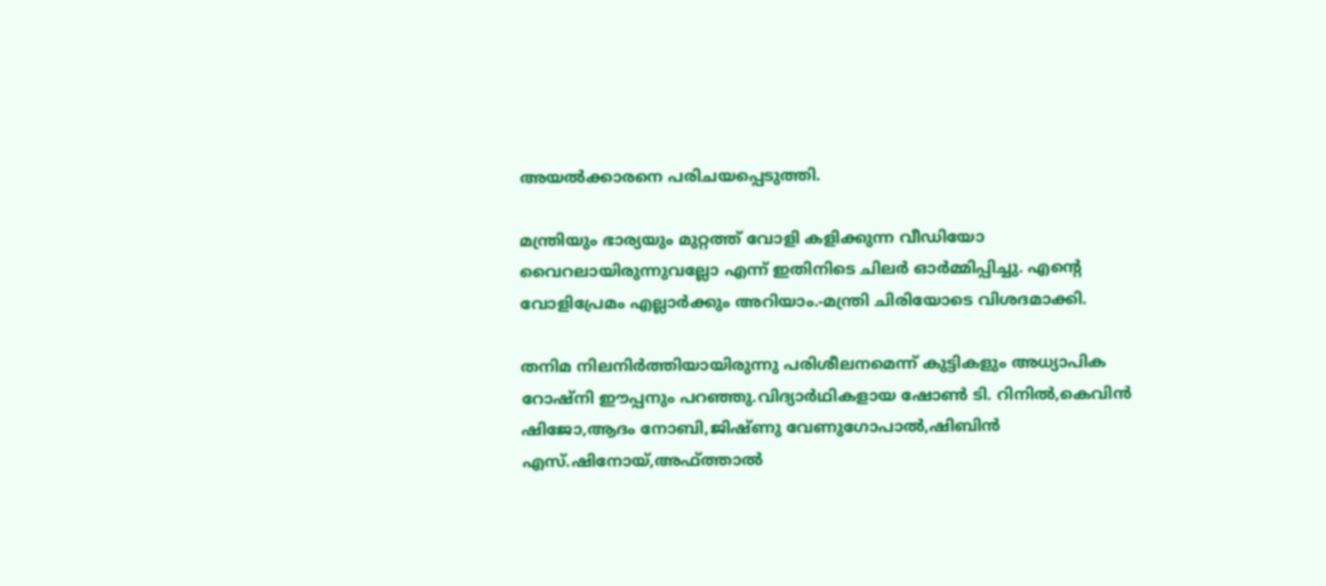അയല്‍ക്കാരനെ പരിചയപ്പെടുത്തി.

മന്ത്രിയും ഭാര്യയും മുറ്റത്ത് വോളി കളിക്കുന്ന വീഡിയോ വൈറലായിരുന്നുവല്ലോ എന്ന് ഇതിനിടെ ചിലര്‍ ഓര്‍മ്മിപ്പിച്ചു. എന്റെ വോളിപ്രേമം എല്ലാര്‍ക്കും അറിയാം.-മന്ത്രി ചിരിയോടെ വിശദമാക്കി.

തനിമ നിലനിര്‍ത്തിയായിരുന്നു പരിശീലനമെന്ന് കുട്ടികളും അധ്യാപിക റോഷ്‌നി ഈപ്പനും പറഞ്ഞു.വിദ്യാര്‍ഥികളായ ഷോണ്‍ ടി. റിനില്‍,കെവിന്‍ ഷിജോ,ആദം നോബി,ജിഷ്ണു വേണുഗോപാല്‍,ഷിബിന്‍ എസ്.ഷിനോയ്,അഫ്ത്താല്‍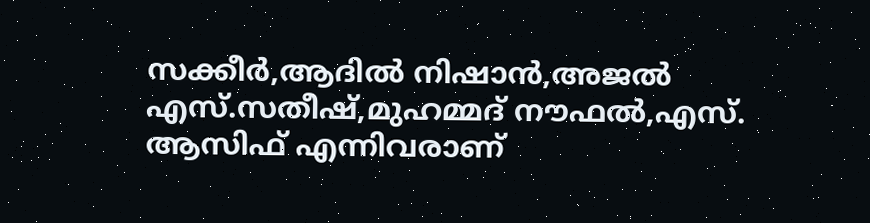സക്കീര്‍,ആദില്‍ നിഷാന്‍,അജല്‍ എസ്.സതീഷ്,മുഹമ്മദ് നൗഫല്‍,എസ്. ആസിഫ് എന്നിവരാണ്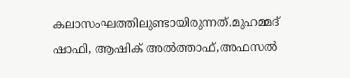കലാസംഘത്തിലുണ്ടായിരുന്നത്.മുഹമ്മദ് ഷാഫി, ആഷിക് അല്‍ത്താഫ്,അഫസല്‍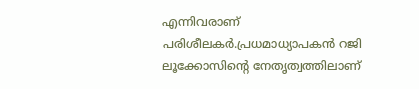എന്നിവരാണ് പരിശീലകര്‍.പ്രധമാധ്യാപകന്‍ റജി ലൂക്കോസിന്റെ നേതൃത്വത്തിലാണ്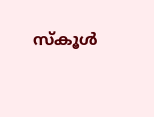സ്‌കൂള്‍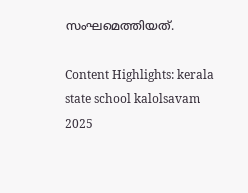സംഘമെത്തിയത്.

Content Highlights: kerala state school kalolsavam 2025